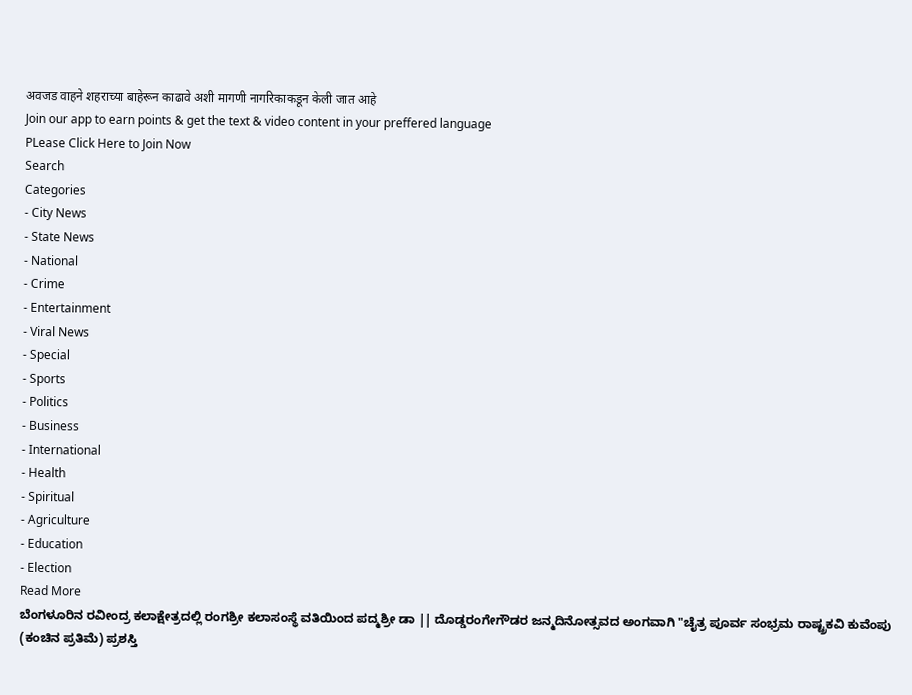अवजड वाहने शहराच्या बाहेरून काढावे अशी मागणी नागरिकाकडून केली जात आहे
Join our app to earn points & get the text & video content in your preffered language
PLease Click Here to Join Now
Search
Categories
- City News
- State News
- National
- Crime
- Entertainment
- Viral News
- Special
- Sports
- Politics
- Business
- International
- Health
- Spiritual
- Agriculture
- Education
- Election
Read More
ಬೆಂಗಳೂರಿನ ರವೀಂದ್ರ ಕಲಾಕ್ಷೇತ್ರದಲ್ಲಿ ರಂಗಶ್ರೀ ಕಲಾಸಂಸ್ಥೆ ವತಿಯಿಂದ ಪದ್ಮಶ್ರೀ ಡಾ || ದೊಡ್ಡರಂಗೇಗೌಡರ ಜನ್ಮದಿನೋತ್ಸವದ ಅಂಗವಾಗಿ "ಚೈತ್ರ ಪೂರ್ವ ಸಂಭ್ರಮ ರಾಷ್ಟ್ರಕವಿ ಕುವೆಂಪು (ಕಂಚಿನ ಪ್ರತಿಮೆ) ಪ್ರಶಸ್ತಿ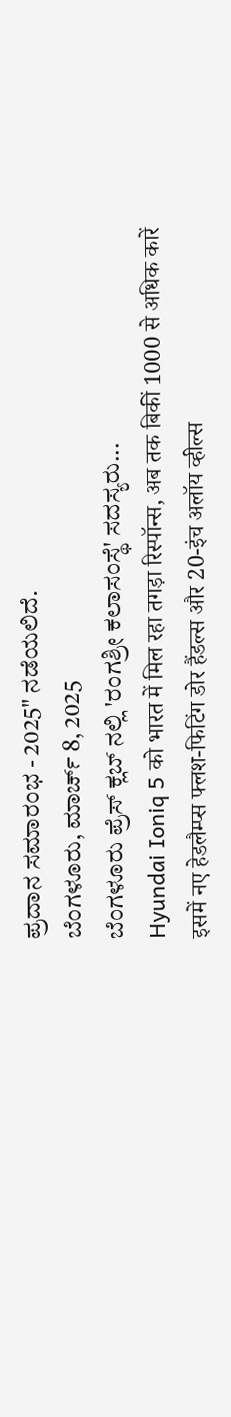ಪ್ರದಾನ ಸಮಾರಂಭ - 2025" ನಡೆಯಲಿದೆ.
ಬೆಂಗಳೂರು, ಮಾರ್ಚ್ 8, 2025
ಬೆಂಗಳೂರು ಪ್ರೆಸ್ ಕ್ಲಬ್ ನಲ್ಲಿ 'ರಂಗಶ್ರೀ ಕಲಾಸಂಸ್ಥೆ' ಸದಸ್ಯರು...
Hyundai Ioniq 5 को भारत में मिल रहा तगड़ा रिस्पॉन्स, अब तक बिकीं 1000 से अधिक कारें
इसमें नए हेडलैम्प्स फ्लश-फिटिंग डोर हैंडल्स और 20-इंच अलॉय व्हील्स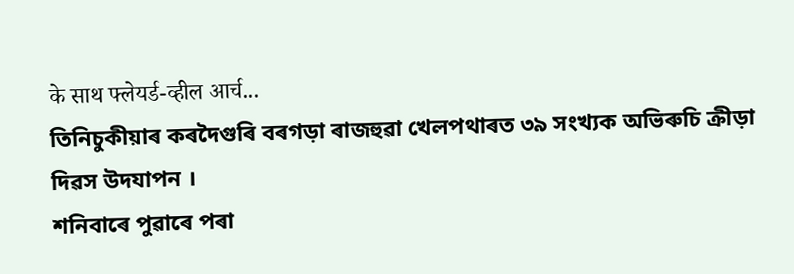के साथ फ्लेयर्ड-व्हील आर्च...
তিনিচুকীয়াৰ কৰদৈগুৰি বৰগড়া ৰাজহুৱা খেলপথাৰত ৩৯ সংখ্যক অভিৰুচি ক্ৰীড়া দিৱস উদযাপন ।
শনিবাৰে পুৱাৰে পৰা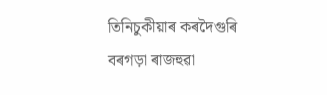তিনিচুকীয়াৰ কৰদৈগুৰি বৰগড়া ৰাজহুৱা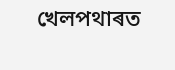খেলপথাৰত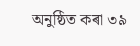অনুষ্ঠিত কৰা ৩৯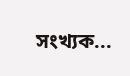সংখ্যক...